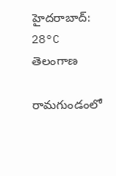హైదరాబాద్: 28°C
తెలంగాణ

రామగుండంలో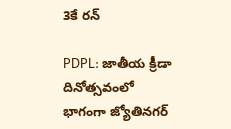3కే రన్

PDPL: జాతీయ క్రీడా దినోత్సవంలో భాగంగా జ్యోతినగర్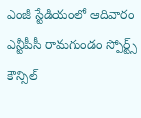ఎంజీ స్టేడియంలో ఆదివారం ఎన్టీపీసీ రామగుండం స్పోర్ట్స్ కౌన్సిల్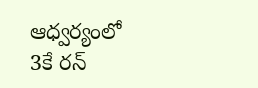ఆధ్వర్యంలో 3కే రన్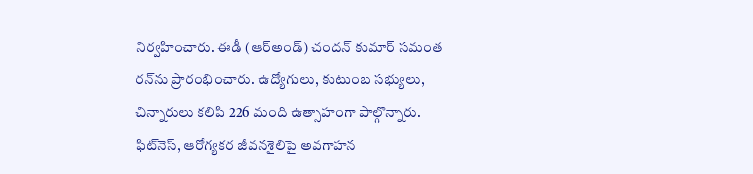నిర్వహించారు. ఈడీ (ఆర్అండ్) చందన్ కుమార్ సమంత రన్‌ను ప్రారంభించారు. ఉద్యోగులు, కుటుంబ సభ్యులు, చిన్నారులు కలిపి 226 మంది ఉత్సాహంగా పాల్గొన్నారు. ఫిట్‌నెస్, ఆరోగ్యకర జీవనశైలిపై అవగాహన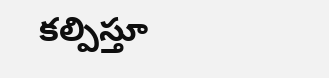కల్పిస్తూ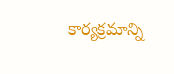కార్యక్రమాన్ని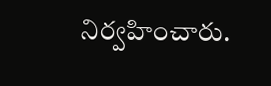నిర్వహించారు.